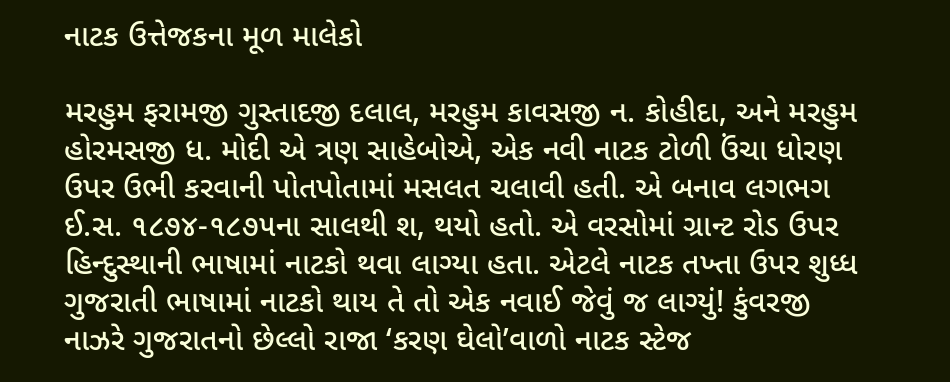નાટક ઉત્તેજકના મૂળ માલેકો

મરહુમ ફરામજી ગુસ્તાદજી દલાલ, મરહુમ કાવસજી ન. કોહીદા‚ અને મરહુમ હોરમસજી ધ. મોદી એ ત્રણ સાહેબોએ, એક નવી નાટક ટોળી ઉંચા ધોરણ ઉપર ઉભી કરવાની પોતપોતામાં મસલત ચલાવી હતી. એ બનાવ લગભગ ઈ.સ. ૧૮૭૪-૧૮૭૫ના સાલથી શ‚ થયો હતો. એ વરસોમાં ગ્રાન્ટ રોડ ઉપર હિન્દુસ્થાની ભાષામાં નાટકો થવા લાગ્યા હતા. એટલે નાટક તખ્તા ઉપર શુધ્ધ ગુજરાતી ભાષામાં નાટકો થાય તે તો એક નવાઈ જેવું જ લાગ્યું! કુંવરજી નાઝરે ગુજરાતનો છેલ્લો રાજા ‘કરણ ઘેલો’વાળો નાટક સ્ટેજ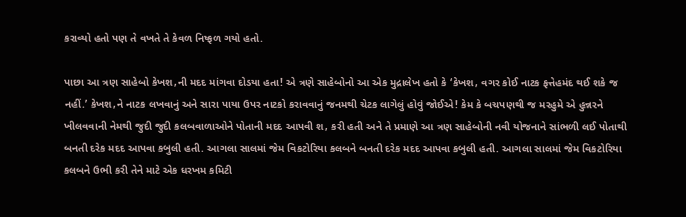કરાવ્યો હતો પણ તે વખતે તે કેવળ નિષ્ફળ ગયો હતો.

પાછા આ ત્રણ સાહેબો કેખશ‚ની મદદ માંગવા દોડયા હતા! એ ત્રણે સાહેબોનો આ એક મુદ્રાલેખ હતો કે ‘કેખશ‚ વગર કોઈ નાટક ફત્તેહમંદ થઈ શકે જ નહીં.’ કેખશ‚ને નાટક લખવાનું અને સારા પાયા ઉપર નાટકો કરાવવાનું જનમથી ચેટક લાગેલું હોવું જોઈએ! કેમ કે બચપણથી જ મરહુમે એ હુન્નરને ખીલવવાની નેમથી જુદી જુદી કલબવાળાઓને પોતાની મદદ આપવી શ‚ કરી હતી અને તે પ્રમાણે આ ત્રણ સાહેબોની નવી યોજનાને સાંભળી લઈ પોતાથી બનતી દરેક મદદ આપવા કબુલી હતી. આગલા સાલમાં જેમ વિકટોરિયા કલબને બનતી દરેક મદદ આપવા કબુલી હતી. આગલા સાલમાં જેમ વિકટોરિયા કલબને ઉભી કરી તેને માટે એક ધરખમ કમિટી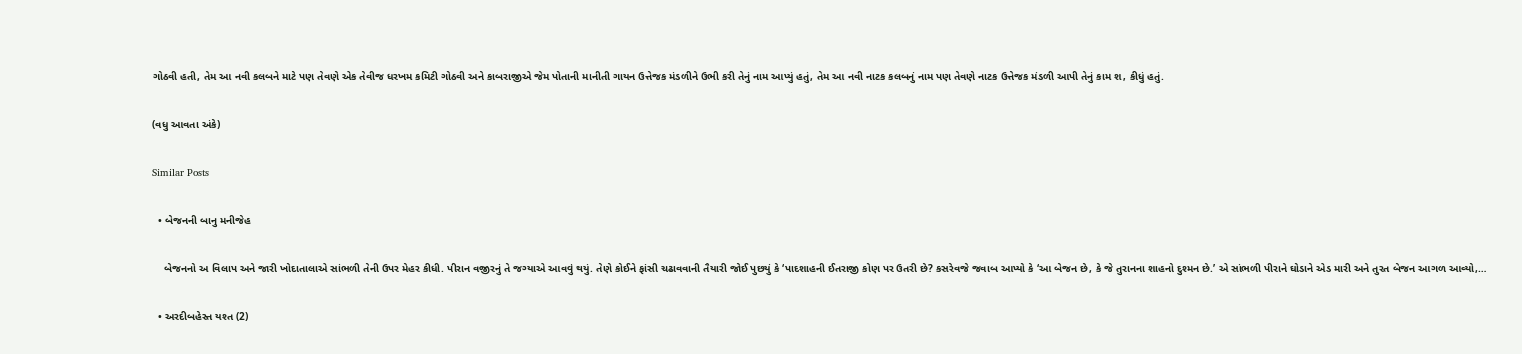ગોઠવી હતી, તેમ આ નવી કલબને માટે પણ તેવણે એક તેવીજ ધરખમ કમિટી ગોઠવી અને કાબરાજીએ જેમ પોતાની માનીતી ગાયન ઉત્તેજક મંડળીને ઉભી કરી તેનું નામ આપ્યું હતું, તેમ આ નવી નાટક કલબનું નામ પણ તેવણે નાટક ઉત્તેજક મંડળી આપી તેનું કામ શ‚ કીધું હતું.

(વધુ આવતા અંકે)

Similar Posts

  • બેજનની બાનુ મનીજેહ

    બેજનનો અ વિલાપ અને જારી ખોદાતાલાએ સાંભળી તેની ઉપર મેહર કીધી. પીરાન વજીરનું તે જગ્યાએ આવવું થયું. તેણે કોઈને ફાંસી ચઢાવવાની તૈયારી જોઈ પુછયું કે ‘પાદશાહની ઈતરાજી કોણ પર ઉતરી છે? કસરેવજે જવાબ આપ્યો કે ‘આ બેજન છે, કે જે તુરાનના શાહનો દુશ્મન છે.’ એ સાંભળી પીરાને ઘોડાને એડ મારી અને તુરત બેજન આગળ આવ્યો,…

  • અરદીબહેસ્ત યશ્ત (2)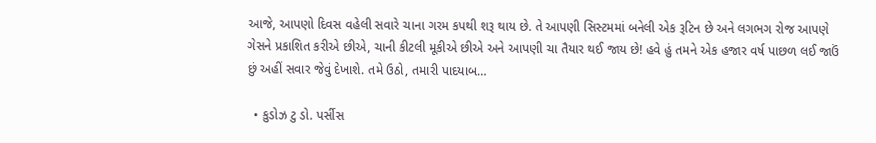આજે, આપણો દિવસ વહેલી સવારે ચાના ગરમ કપથી શરૂ થાય છે. તે આપણી સિસ્ટમમાં બનેલી એક રૂટિન છે અને લગભગ રોજ આપણે ગેસને પ્રકાશિત કરીએ છીએ, ચાની કીટલી મૂકીએ છીએ અને આપણી ચા તૈયાર થઈ જાય છે! હવે હું તમને એક હજાર વર્ષ પાછળ લઈ જાઉં છું અહીં સવાર જેવું દેખાશે. તમે ઉઠો, તમારી પાદયાબ…

  • કુડોઝ ટુ ડો. પર્સીસ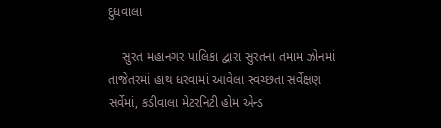દુધવાલા

    સુરત મહાનગર પાલિકા દ્વારા સુરતના તમામ ઝોનમાં તાજેતરમાં હાથ ધરવામાં આવેલા સ્વચ્છતા સર્વેક્ષણ સર્વેમાં, કડીવાલા મેટરનિટી હોમ એન્ડ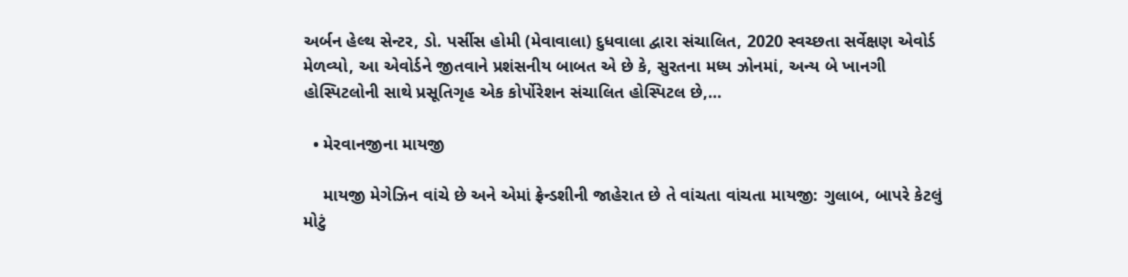અર્બન હેલ્થ સેન્ટર, ડો. પર્સીસ હોમી (મેવાવાલા) દુધવાલા દ્વારા સંચાલિત, 2020 સ્વચ્છતા સર્વેક્ષણ એવોર્ડ મેળવ્યો, આ એવોર્ડને જીતવાને પ્રશંસનીય બાબત એ છે કે, સુરતના મધ્ય ઝોનમાં, અન્ય બે ખાનગી હોસ્પિટલોની સાથે પ્રસૂતિગૃહ એક કોર્પોરેશન સંચાલિત હોસ્પિટલ છે,…

  • મેરવાનજીના માયજી

    માયજી મેગેઝિન વાંચે છે અને એમાં ફ્રેન્ડશીની જાહેરાત છે તે વાંચતા વાંચતા માયજી: ગુલાબ, બાપરે કેટલું મોટું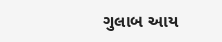ગુલાબ આય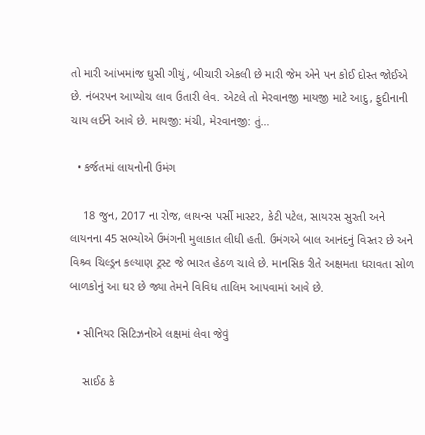તો મારી આંખમાંજ ઘુસી ગીયું, બીચારી એકલી છે મારી જેમ એને પન કોઈ દોસ્ત જોઈએ છે. નંબરપન આપ્યોચ લાવ ઉતારી લેવ. એટલે તો મેરવાનજી માયજી માટે આદુ, ફુદીનાની ચાય લઈને આવે છે. માયજી: મંચી, મેરવાનજી: તું…

  • કર્જતમાં લાયનોની ઉમંગ

    18 જુન, 2017 ના રોજ, લાયન્સ પર્સી માસ્ટર, કેટી પટેલ, સાયરસ સુરતી અને લાયનના 45 સભ્યોએ ઉમંગની મુલાકાત લીધી હતી. ઉમંગએ બાલ આનંદનું વિસ્તર છે અને વિશ્ર્વ ચિલ્ડ્રન કલ્યાણ ટ્રસ્ટ જે ભારત હેઠળ ચાલે છે. માનસિક રીતે અક્ષમતા ધરાવતા સોળ બાળકોનું આ ઘર છે જ્યા તેમને વિવિધ તાલિમ આપવામાં આવે છે.

  • સીનિયર સિટિઝનોએ લક્ષમાં લેવા જેવું

    સાઈઠ કે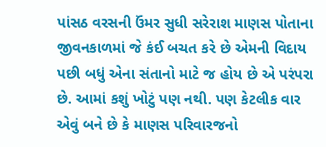પાંસઠ વરસની ઉંમર સુધી સરેરાશ માણસ પોતાના જીવનકાળમાં જે કંઈ બચત કરે છે એમની વિદાય પછી બધું એના સંતાનો માટે જ હોય છે એ પરંપરા છે. આમાં કશું ખોટું પણ નથી. પણ કેટલીક વાર એવું બને છે કે માણસ પરિવારજનો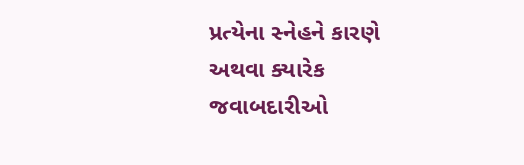પ્રત્યેના સ્નેહને કારણે અથવા ક્યારેક જવાબદારીઓ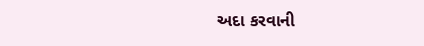અદા કરવાની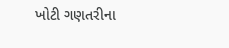ખોટી ગણતરીના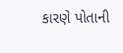કારણે પોતાની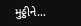મુઠ્ઠીને…